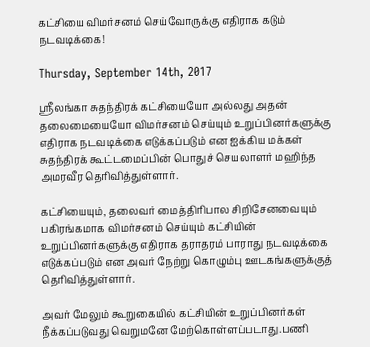கட்சியை விமர்சனம் செய்வோருக்கு எதிராக கடும் நடவடிக்கை!

Thursday, September 14th, 2017

ஸ்ரீலங்கா சுதந்திரக் கட்சியையோ அல்லது அதன் தலைமையையோ விமர்சனம் செய்யும் உறுப்பினர்களுக்கு எதிராக நடவடிக்கை எடுக்கப்படும் என ஐக்கிய மக்கள் சுதந்திரக் கூட்டமைப்பின் பொதுச் செயலாளர் மஹிந்த அமரவீர தெரிவித்துள்ளார்.

கட்சியையும், தலைவர் மைத்திரிபால சிறிசேனவையும் பகிரங்கமாக விமர்சனம் செய்யும் கட்சியின் உறுப்பினர்களுக்கு எதிராக தராதரம் பாராது நடவடிக்கை எடுக்கப்படும் என அவர் நேற்று கொழும்பு ஊடகங்களுக்குத் தெரிவித்துள்ளார்.

அவர் மேலும் கூறுகையில் கட்சியின் உறுப்பினர்கள் நீக்கப்படுவது வெறுமனே மேற்கொள்ளப்படாது.பணி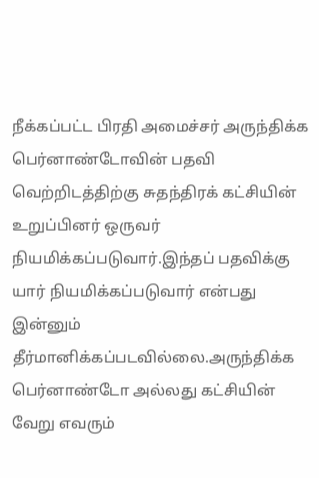நீக்கப்பட்ட பிரதி அமைச்சர் அருந்திக்க பெர்னாண்டோவின் பதவி வெற்றிடத்திற்கு சுதந்திரக் கட்சியின் உறுப்பினர் ஒருவர் நியமிக்கப்படுவார்.இந்தப் பதவிக்கு யார் நியமிக்கப்படுவார் என்பது இன்னும் தீர்மானிக்கப்படவில்லை.அருந்திக்க பெர்னாண்டோ அல்லது கட்சியின் வேறு எவரும்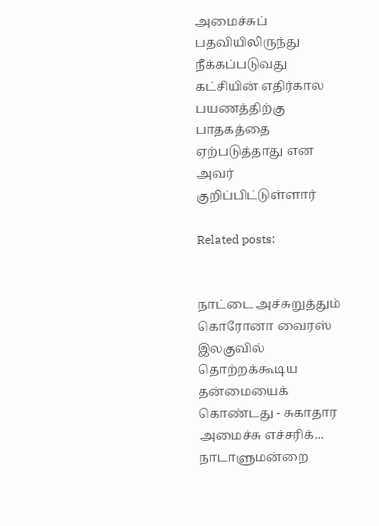அமைச்சுப் பதவியிலிருந்து நீக்கப்படுவது கட்சியின் எதிர்கால பயணத்திற்கு பாதகத்தை ஏற்படுத்தாது என அவர் குறிப்பிட்டுள்ளார்

Related posts:


நாட்டை அச்சுறுத்தும் கொரோனா வைரஸ் இலகுவில் தொற்றக்கூடிய தன்மையைக் கொண்டது - சுகாதார அமைச்சு எச்சரிக்...
நாடாளுமன்றை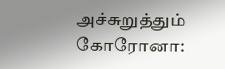அச்சுறுத்தும் கோரோனா: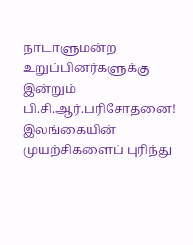நாடாளுமன்ற உறுப்பினர்களுக்கு இன்றும் பி.சி.ஆர்.பரிசோதனை!
இலங்கையின் முயற்சிகளைப் புரிந்து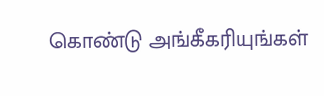கொண்டு அங்கீகரியுங்கள்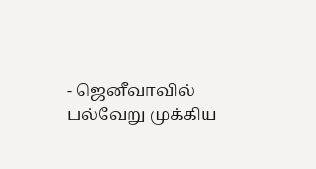- ஜெனீவாவில் பல்வேறு முக்கிய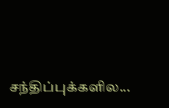சந்திப்புக்களில...